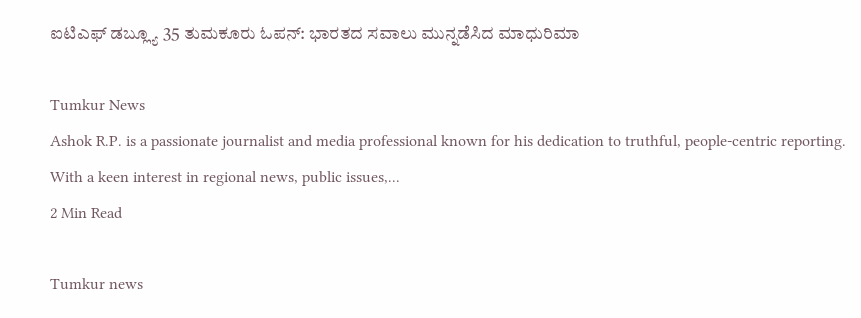ಐಟಿಎಫ್‌ ಡಬ್ಲ್ಯೂ 35 ತುಮಕೂರು ಓಪನ್‌: ಭಾರತದ ಸವಾಲು ಮುನ್ನಡೆಸಿದ ಮಾಧುರಿಮಾ

Tumkur News
Ashok R.P. is a passionate journalist and media professional known for his dedication to truthful, people-centric reporting. With a keen interest in regional news, public issues,...
2 Min Read

Tumkur news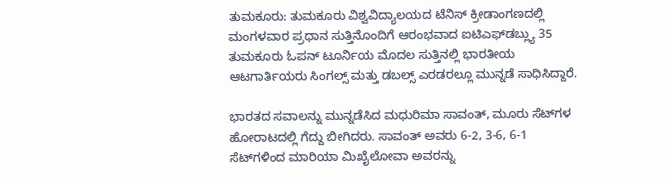ತುಮಕೂರು: ತುಮಕೂರು ವಿಶ್ವವಿದ್ಯಾಲಯದ ಟೆನಿಸ್‌ ಕ್ರೀಡಾಂಗಣದಲ್ಲಿ ಮಂಗಳವಾರ ಪ್ರಧಾನ ಸುತ್ತಿನೊಂದಿಗೆ ಆರಂಭವಾದ ಐಟಿಎಫ್‌ಡಬ್ಲ್ಯು 35 ತುಮಕೂರು ಓಪನ್‌ ಟೂರ್ನಿಯ ಮೊದಲ ಸುತ್ತಿನಲ್ಲಿ ಭಾರತೀಯ ಆಟಗಾರ್ತಿಯರು ಸಿಂಗಲ್ಸ್‌ ಮತ್ತು ಡಬಲ್ಸ್‌ ಎರಡರಲ್ಲೂ ಮುನ್ನಡೆ ಸಾಧಿಸಿದ್ದಾರೆ.

ಭಾರತದ ಸವಾಲನ್ನು ಮುನ್ನಡೆಸಿದ ಮಧುರಿಮಾ ಸಾವಂತ್‌, ಮೂರು ಸೆಟ್‌ಗಳ ಹೋರಾಟದಲ್ಲಿ ಗೆದ್ದು ಬೀಗಿದರು. ಸಾವಂತ್‌ ಅವರು 6-2, 3-6, 6-1 ಸೆಟ್‌ಗಳಿಂದ ಮಾರಿಯಾ ಮಿಖೈಲೋವಾ ಅವರನ್ನು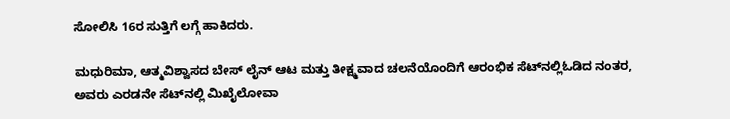ಸೋಲಿಸಿ 16ರ ಸುತ್ತಿಗೆ ಲಗ್ಗೆ ಹಾಕಿದರು.

ಮಧುರಿಮಾ, ಆತ್ಮವಿಶ್ವಾಸದ ಬೇಸ್‌ ಲೈನ್‌ ಆಟ ಮತ್ತು ತೀಕ್ಷ್ಮವಾದ ಚಲನೆಯೊಂದಿಗೆ ಆರಂಭಿಕ ಸೆಟ್‌ನಲ್ಲಿಓಡಿದ ನಂತರ, ಅವರು ಎರಡನೇ ಸೆಟ್‌ನಲ್ಲಿ ಮಿಖೈಲೋವಾ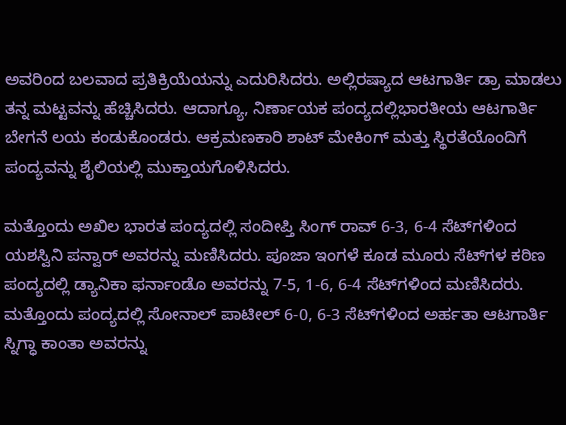ಅವರಿಂದ ಬಲವಾದ ಪ್ರತಿಕ್ರಿಯೆಯನ್ನು ಎದುರಿಸಿದರು. ಅಲ್ಲಿರಷ್ಯಾದ ಆಟಗಾರ್ತಿ ಡ್ರಾ ಮಾಡಲು ತನ್ನ ಮಟ್ಟವನ್ನು ಹೆಚ್ಚಿಸಿದರು. ಆದಾಗ್ಯೂ, ನಿರ್ಣಾಯಕ ಪಂದ್ಯದಲ್ಲಿಭಾರತೀಯ ಆಟಗಾರ್ತಿ ಬೇಗನೆ ಲಯ ಕಂಡುಕೊಂಡರು. ಆಕ್ರಮಣಕಾರಿ ಶಾಟ್‌ ಮೇಕಿಂಗ್‌ ಮತ್ತು ಸ್ಥಿರತೆಯೊಂದಿಗೆ ಪಂದ್ಯವನ್ನು ಶೈಲಿಯಲ್ಲಿ ಮುಕ್ತಾಯಗೊಳಿಸಿದರು.

ಮತ್ತೊಂದು ಅಖಿಲ ಭಾರತ ಪಂದ್ಯದಲ್ಲಿ ಸಂದೀಪ್ತಿ ಸಿಂಗ್‌ ರಾವ್‌ 6-3, 6-4 ಸೆಟ್‌ಗಳಿಂದ ಯಶಸ್ವಿನಿ ಪನ್ವಾರ್‌ ಅವರನ್ನು ಮಣಿಸಿದರು. ಪೂಜಾ ಇಂಗಳೆ ಕೂಡ ಮೂರು ಸೆಟ್‌ಗಳ ಕಠಿಣ ಪಂದ್ಯದಲ್ಲಿ ಡ್ಯಾನಿಕಾ ಫರ್ನಾಂಡೊ ಅವರನ್ನು 7-5, 1-6, 6-4 ಸೆಟ್‌ಗಳಿಂದ ಮಣಿಸಿದರು. ಮತ್ತೊಂದು ಪಂದ್ಯದಲ್ಲಿ ಸೋನಾಲ್‌ ಪಾಟೀಲ್‌ 6-0, 6-3 ಸೆಟ್‌ಗಳಿಂದ ಅರ್ಹತಾ ಆಟಗಾರ್ತಿ ಸ್ನಿಗ್ಧಾ ಕಾಂತಾ ಅವರನ್ನು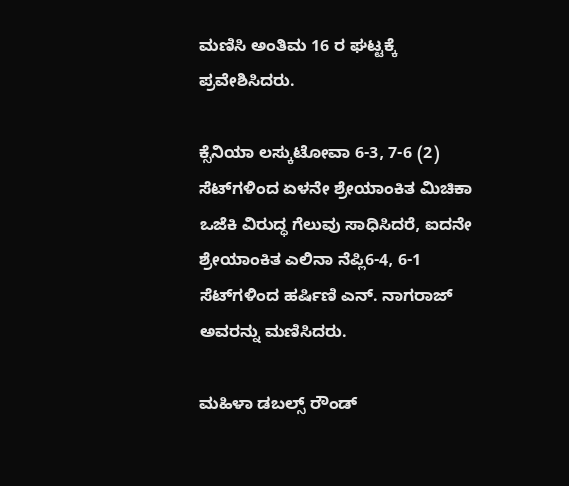ಮಣಿಸಿ ಅಂತಿಮ 16 ರ ಘಟ್ಟಕ್ಕೆ ಪ್ರವೇಶಿಸಿದರು.

ಕ್ಸೆನಿಯಾ ಲಸ್ಕುಟೋವಾ 6-3, 7-6 (2) ಸೆಟ್‌ಗಳಿಂದ ಏಳನೇ ಶ್ರೇಯಾಂಕಿತ ಮಿಚಿಕಾ ಒಜೆಕಿ ವಿರುದ್ಧ ಗೆಲುವು ಸಾಧಿಸಿದರೆ, ಐದನೇ ಶ್ರೇಯಾಂಕಿತ ಎಲಿನಾ ನೆಪ್ಲಿ6-4, 6-1 ಸೆಟ್‌ಗಳಿಂದ ಹರ್ಷಿಣಿ ಎನ್‌. ನಾಗರಾಜ್‌ ಅವರನ್ನು ಮಣಿಸಿದರು.

ಮಹಿಳಾ ಡಬಲ್ಸ್‌ ರೌಂಡ್‌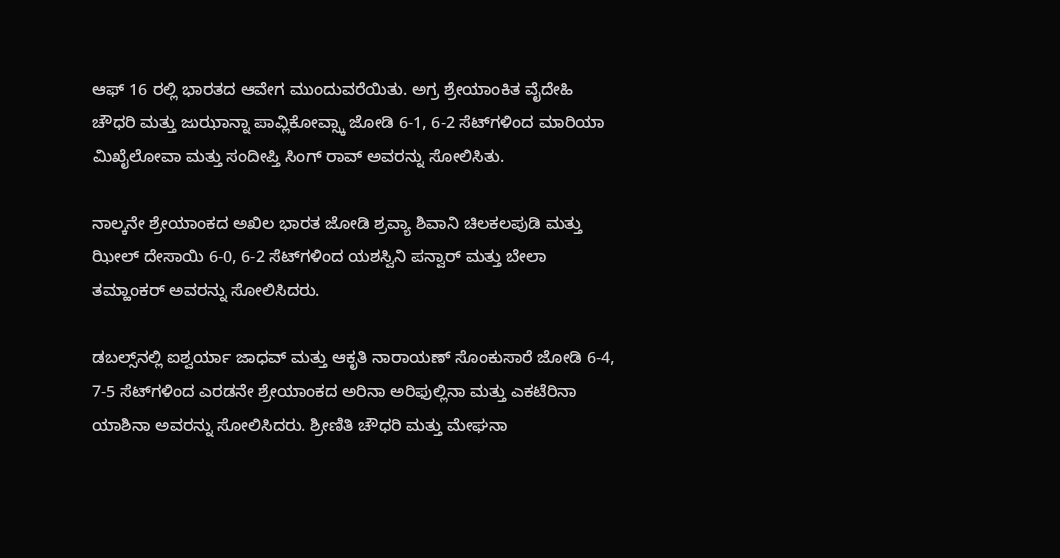ಆಫ್‌ 16 ರಲ್ಲಿ ಭಾರತದ ಆವೇಗ ಮುಂದುವರೆಯಿತು. ಅಗ್ರ ಶ್ರೇಯಾಂಕಿತ ವೈದೇಹಿ ಚೌಧರಿ ಮತ್ತು ಜುಝಾನ್ನಾ ಪಾವ್ಲಿಕೋವ್ಸ್ಕಾ ಜೋಡಿ 6-1, 6-2 ಸೆಟ್‌ಗಳಿಂದ ಮಾರಿಯಾ ಮಿಖೈಲೋವಾ ಮತ್ತು ಸಂದೀಪ್ತಿ ಸಿಂಗ್‌ ರಾವ್‌ ಅವರನ್ನು ಸೋಲಿಸಿತು.

ನಾಲ್ಕನೇ ಶ್ರೇಯಾಂಕದ ಅಖಿಲ ಭಾರತ ಜೋಡಿ ಶ್ರವ್ಯಾ ಶಿವಾನಿ ಚಿಲಕಲಪುಡಿ ಮತ್ತು ಝೀಲ್‌ ದೇಸಾಯಿ 6-0, 6-2 ಸೆಟ್‌ಗಳಿಂದ ಯಶಸ್ವಿನಿ ಪನ್ವಾರ್‌ ಮತ್ತು ಬೇಲಾ ತಮ್ಹಾಂಕರ್‌ ಅವರನ್ನು ಸೋಲಿಸಿದರು.

ಡಬಲ್ಸ್‌ನಲ್ಲಿ ಐಶ್ವರ್ಯಾ ಜಾಧವ್‌ ಮತ್ತು ಆಕೃತಿ ನಾರಾಯಣ್‌ ಸೊಂಕುಸಾರೆ ಜೋಡಿ 6-4, 7-5 ಸೆಟ್‌ಗಳಿಂದ ಎರಡನೇ ಶ್ರೇಯಾಂಕದ ಅರಿನಾ ಅರಿಫುಲ್ಲಿನಾ ಮತ್ತು ಎಕಟೆರಿನಾ ಯಾಶಿನಾ ಅವರನ್ನು ಸೋಲಿಸಿದರು. ಶ್ರೀಣಿತಿ ಚೌಧರಿ ಮತ್ತು ಮೇಘನಾ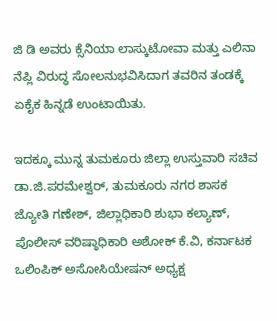ಜಿ ಡಿ ಅವರು ಕ್ಸೆನಿಯಾ ಲಾಸ್ಕುಟೋವಾ ಮತ್ತು ಎಲಿನಾ ನೆಪ್ಲಿ ವಿರುದ್ಧ ಸೋಲನುಭವಿಸಿದಾಗ ತವರಿನ ತಂಡಕ್ಕೆ ಏಕೈಕ ಹಿನ್ನಡೆ ಉಂಟಾಯಿತು.

ಇದಕ್ಕೂ ಮುನ್ನ ತುಮಕೂರು ಜಿಲ್ಲಾ ಉಸ್ತುವಾರಿ ಸಚಿವ ಡಾ.ಜಿ.ಪರಮೇಶ್ವರ್‌, ತುಮಕೂರು ನಗರ ಶಾಸಕ ಜ್ಯೋತಿ ಗಣೇಶ್‌, ಜಿಲ್ಲಾಧಿಕಾರಿ ಶುಭಾ ಕಲ್ಯಾಣ್‌, ಪೊಲೀಸ್‌ ವರಿಷ್ಠಾಧಿಕಾರಿ ಅಶೋಕ್‌ ಕೆ.ವಿ, ಕರ್ನಾಟಕ ಒಲಿಂಪಿಕ್‌ ಅಸೋಸಿಯೇಷನ್‌ ಅಧ್ಯಕ್ಷ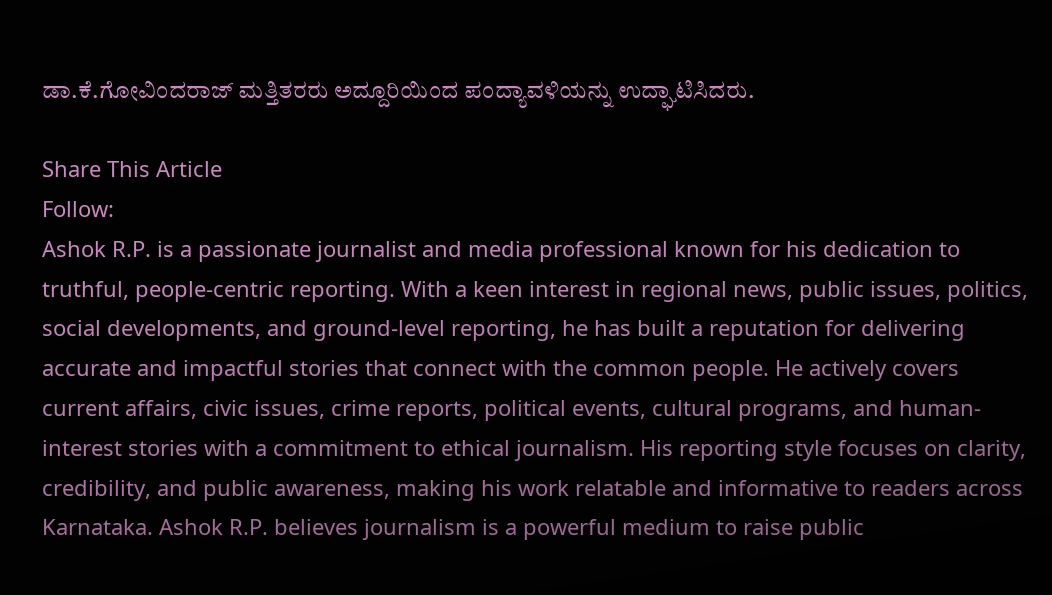ಡಾ.ಕೆ.ಗೋವಿಂದರಾಜ್‌ ಮತ್ತಿತರರು ಅದ್ದೂರಿಯಿಂದ ಪಂದ್ಯಾವಳಿಯನ್ನು ಉದ್ಘಾಟಿಸಿದರು.

Share This Article
Follow:
Ashok R.P. is a passionate journalist and media professional known for his dedication to truthful, people-centric reporting. With a keen interest in regional news, public issues, politics, social developments, and ground-level reporting, he has built a reputation for delivering accurate and impactful stories that connect with the common people. He actively covers current affairs, civic issues, crime reports, political events, cultural programs, and human-interest stories with a commitment to ethical journalism. His reporting style focuses on clarity, credibility, and public awareness, making his work relatable and informative to readers across Karnataka. Ashok R.P. believes journalism is a powerful medium to raise public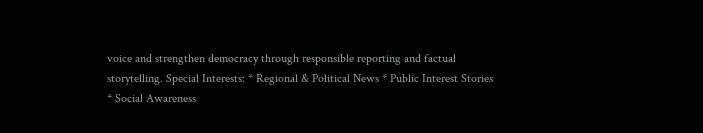voice and strengthen democracy through responsible reporting and factual storytelling. Special Interests: * Regional & Political News * Public Interest Stories * Social Awareness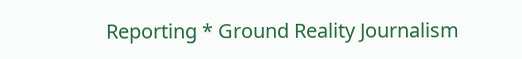Reporting * Ground Reality Journalism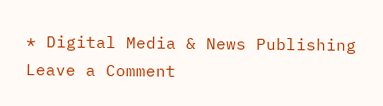* Digital Media & News Publishing
Leave a Comment